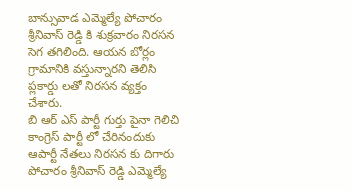బాన్సువాడ ఎమ్మెల్యే పోచారం శ్రీనివాస్ రెడ్డి కి శుక్రవారం నిరసన సెగ తగిలింది. ఆయన బోర్లం గ్రామానికి వస్తున్నారని తెలిసి ప్లకార్డు లతో నిరసన వ్యక్తం చేశారు.
బి ఆర్ ఎస్ పార్టీ గుర్తు పైనా గెలిచి కాంగ్రెస్ పార్టీ లో చేరినందుకు ఆపార్టీ నేతలు నిరసన కు దిగారు పోచారం శ్రీనివాస్ రెడ్డి ఎమ్మెల్యే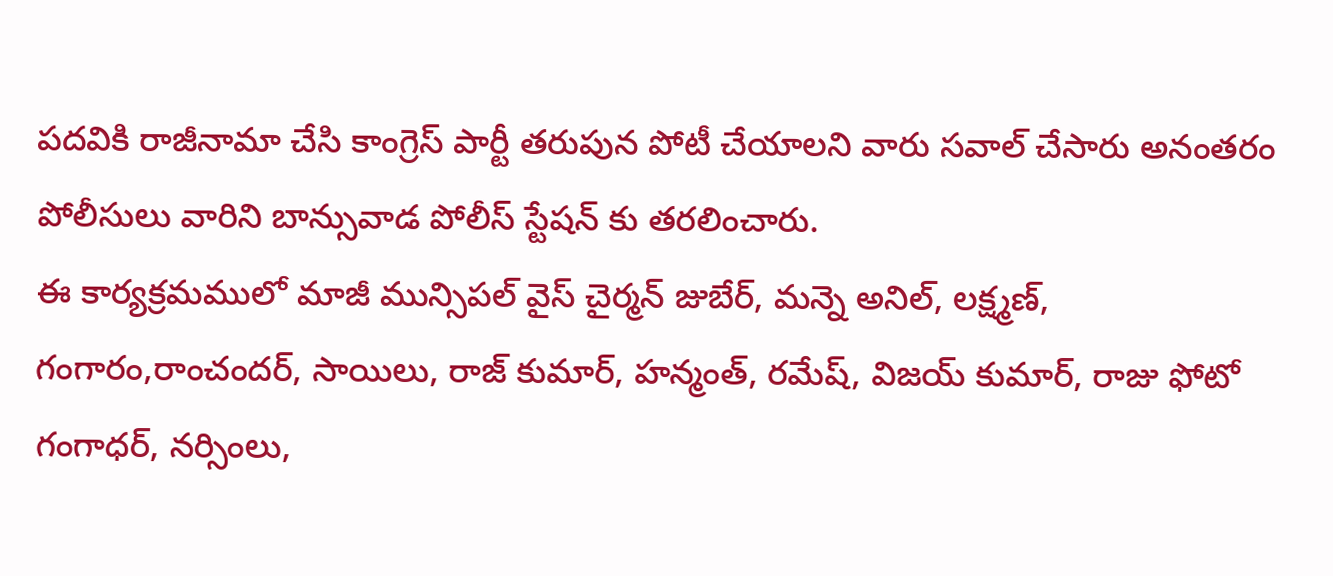పదవికి రాజీనామా చేసి కాంగ్రెస్ పార్టీ తరుపున పోటీ చేయాలని వారు సవాల్ చేసారు అనంతరం పోలీసులు వారిని బాన్సువాడ పోలీస్ స్టేషన్ కు తరలించారు.
ఈ కార్యక్రమములో మాజీ మున్సిపల్ వైస్ చైర్మన్ జుబేర్, మన్నె అనిల్, లక్ష్మణ్, గంగారం,రాంచందర్, సాయిలు, రాజ్ కుమార్, హన్మంత్, రమేష్, విజయ్ కుమార్, రాజు ఫోటో గంగాధర్, నర్సింలు,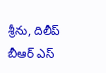శ్రీను, దిలీప్ బీఆర్ ఎస్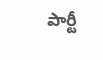పార్టీ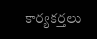కార్యకర్తలు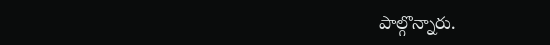పాల్గొన్నారు.